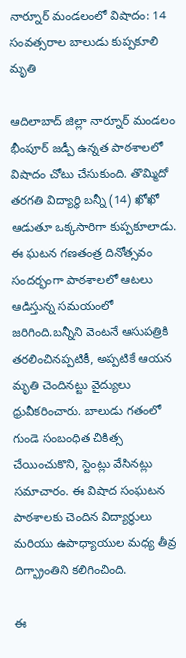నార్నూర్ మండలంలో విషాదం: 14 సంవత్సరాల బాలుడు కుప్పకూలి మృతి

ఆదిలాబాద్ జిల్లా నార్నూర్ మండలం భీంపూర్ జడ్పీ ఉన్నత పాఠశాలలో విషాదం చోటు చేసుకుంది. తొమ్మిదో తరగతి విద్యార్థి బన్నీ (14) ఖోఖో ఆడుతూ ఒక్కసారిగా కుప్పకూలాడు. ఈ ఘటన గణతంత్ర దినోత్సవం సందర్భంగా పాఠశాలలో ఆటలు ఆడిస్తున్న సమయంలో జరిగింది.బన్నీని వెంటనే ఆసుపత్రికి తరలించినప్పటికీ, అప్పటికే ఆయన మృతి చెందినట్టు వైద్యులు ధ్రువీకరించారు. బాలుడు గతంలో గుండె సంబంధిత చికిత్స చేయించుకొని, స్టెంట్లు వేసినట్లు సమాచారం. ఈ విషాద సంఘటన పాఠశాలకు చెందిన విద్యార్థులు మరియు ఉపాధ్యాయుల మధ్య తీవ్ర దిగ్భ్రాంతిని కలిగించింది.

ఈ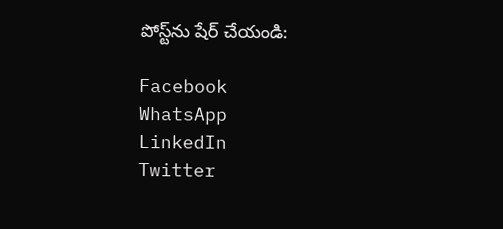పోస్ట్‌ను షేర్ చేయండి:

Facebook
WhatsApp
LinkedIn
Twitter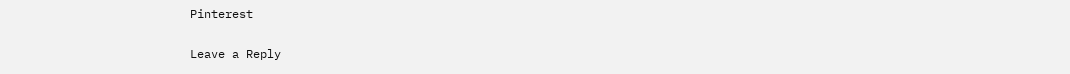Pinterest

Leave a Reply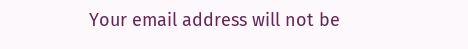Your email address will not be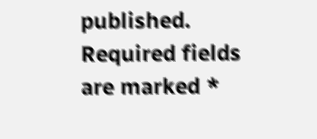published. Required fields are marked *